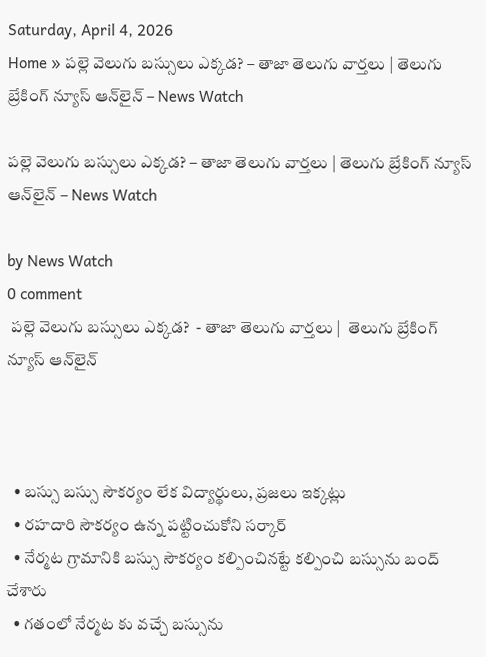Saturday, April 4, 2026
Home » పల్లె వెలుగు బస్సులు ఎక్కడ? – తాజా తెలుగు వార్తలు | తెలుగు బ్రేకింగ్ న్యూస్ ఆన్‌లైన్ – News Watch

పల్లె వెలుగు బస్సులు ఎక్కడ? – తాజా తెలుగు వార్తలు | తెలుగు బ్రేకింగ్ న్యూస్ ఆన్‌లైన్ – News Watch

by News Watch
0 comment
 పల్లె వెలుగు బస్సులు ఎక్కడ?  - తాజా తెలుగు వార్తలు |  తెలుగు బ్రేకింగ్ న్యూస్ ఆన్‌లైన్



  • బస్సు బస్సు సౌకర్యం లేక విద్యార్థులు, ప్రజలు ఇక్కట్లు
  • రహదారి సౌకర్యం ఉన్న పట్టించుకోని సర్కార్
  • నేర్మట గ్రామానికి బస్సు సౌకర్యం కల్పించినట్టే కల్పించి బస్సును బంద్ చేశారు
  • గతంలో నేర్మట కు వచ్చే బస్సును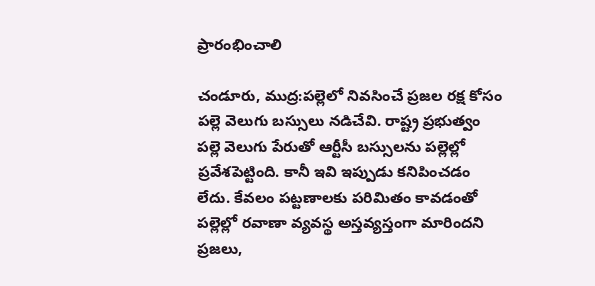ప్రారంభించాలి

చండూరు, ముద్ర:పల్లెలో నివసించే ప్రజల రక్ష కోసం పల్లె వెలుగు బస్సులు నడిచేవి. రాష్ట్ర ప్రభుత్వం పల్లె వెలుగు పేరుతో ఆర్టీసీ బస్సులను పల్లెల్లో ప్రవేశపెట్టింది. కానీ ఇవి ఇప్పుడు కనిపించడం లేదు. కేవలం పట్టణాలకు పరిమితం కావడంతో పల్లెల్లో రవాణా వ్యవస్థ అస్తవ్యస్తంగా మారిందని ప్రజలు,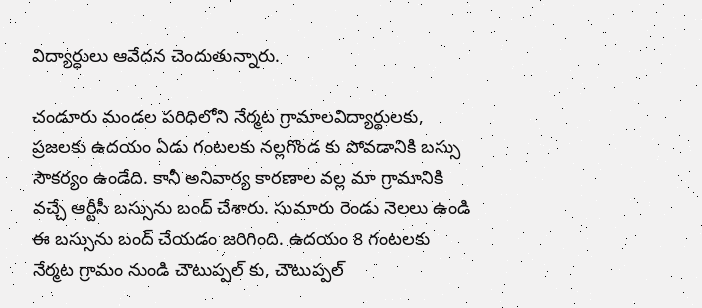విద్యార్ధులు ఆవేదన చెందుతున్నారు.

చండూరు మండల పరిధిలోని నేర్మట గ్రామాలవిద్యార్థులకు, ప్రజలకు ఉదయం ఏడు గంటలకు నల్లగొండ కు పోవడానికి బస్సు సౌకర్యం ఉండేది. కానీ అనివార్య కారణాల వల్ల మా గ్రామానికి వచ్చే ఆర్టీసీ బస్సును బంద్ చేశారు. సుమారు రెండు నెలలు ఉండి ఈ బస్సును బంద్ చేయడం జరిగింది. ఉదయం 8 గంటలకు నేర్మట గ్రామం నుండి చౌటుప్పల్ కు, చౌటుప్పల్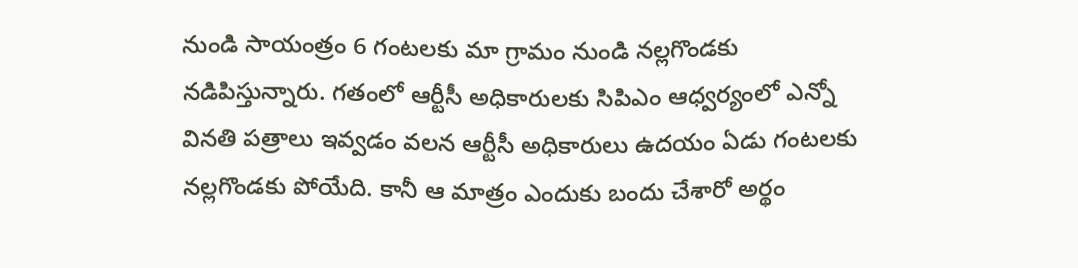నుండి సాయంత్రం 6 గంటలకు మా గ్రామం నుండి నల్లగొండకు నడిపిస్తున్నారు. గతంలో ఆర్టీసీ అధికారులకు సిపిఎం ఆధ్వర్యంలో ఎన్నో వినతి పత్రాలు ఇవ్వడం వలన ఆర్టీసీ అధికారులు ఉదయం ఏడు గంటలకు నల్లగొండకు పోయేది. కానీ ఆ మాత్రం ఎందుకు బందు చేశారో అర్థం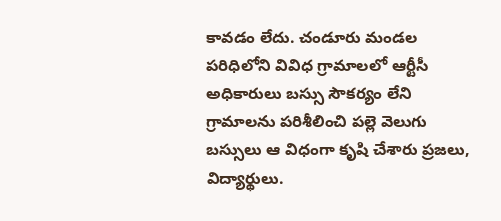కావడం లేదు. చండూరు మండల పరిధిలోని వివిధ గ్రామాలలో ఆర్టీసీ అధికారులు బస్సు సౌకర్యం లేని గ్రామాలను పరిశీలించి పల్లె వెలుగు బస్సులు ఆ విధంగా కృషి చేశారు ప్రజలు, విద్యార్థులు.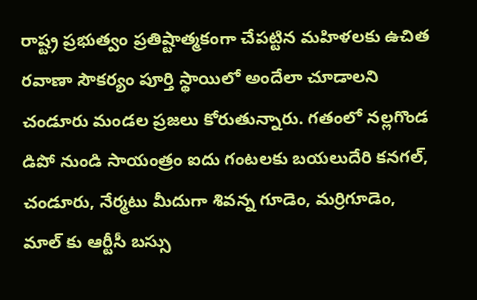రాష్ట్ర ప్రభుత్వం ప్రతిష్టాత్మకంగా చేపట్టిన మహిళలకు ఉచిత రవాణా సౌకర్యం పూర్తి స్థాయిలో అందేలా చూడాలని చండూరు మండల ప్రజలు కోరుతున్నారు. గతంలో నల్లగొండ డిపో నుండి సాయంత్రం ఐదు గంటలకు బయలుదేరి కనగల్, చండూరు, నేర్మటు మీదుగా శివన్న గూడెం, మర్రిగూడెం, మాల్ కు ఆర్టీసీ బస్సు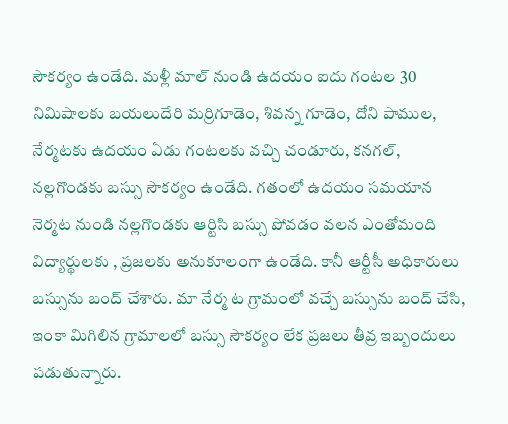సౌకర్యం ఉండేది. మళ్లీ మాల్ నుండి ఉదయం ఐదు గంటల 30 నిమిషాలకు బయలుదేరి మర్రిగూడెం, శివన్న గూడెం, దోని పాముల, నేర్మటకు ఉదయం ఏడు గంటలకు వచ్చి చండూరు, కనగల్, నల్లగొండకు బస్సు సౌకర్యం ఉండేది. గతంలో ఉదయం సమయాన నెర్మట నుండి నల్లగొండకు ఆర్టిసి బస్సు పోవడం వలన ఎంతోమంది విద్యార్థులకు , ప్రజలకు అనుకూలంగా ఉండేది. కానీ ఆర్టీసీ అధికారులు బస్సును బంద్ చేశారు. మా నేర్మ ట గ్రామంలో వచ్చే బస్సును బంద్ చేసి, ఇంకా మిగిలిన గ్రామాలలో బస్సు సౌకర్యం లేక ప్రజలు తీవ్ర ఇబ్బందులు పడుతున్నారు.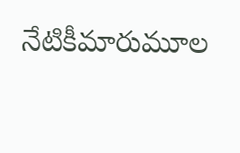నేటికీమారుమూల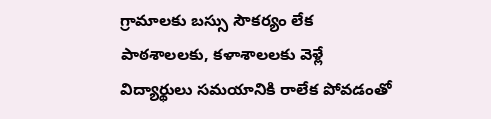గ్రామాలకు బస్సు సౌకర్యం లేక పాఠశాలలకు, కళాశాలలకు వెళ్లే విద్యార్థులు సమయానికి రాలేక పోవడంతో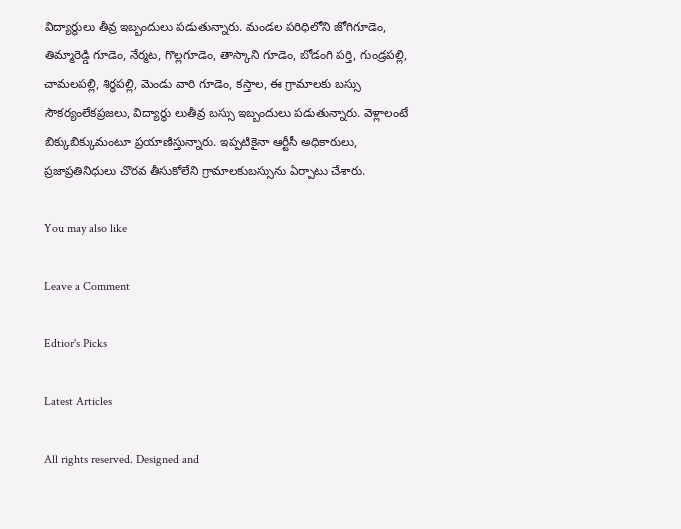విద్యార్థులు తీవ్ర ఇబ్బందులు పడుతున్నారు. మండల పరిధిలోని జోగిగూడెం, తిమ్మారెడ్డి గూడెం, నేర్మట, గొల్లగూడెం, తాస్కాని గూడెం, బోడంగి పర్తి, గుండ్రపల్లి, చామలపల్లి, శిర్ధపల్లి, మెండు వారి గూడెం, కస్తాల, ఈ గ్రామాలకు బస్సు సౌకర్యంలేకప్రజలు, విద్యార్థు లుతీవ్ర బస్సు ఇబ్బందులు పడుతున్నారు. వెళ్లాలంటే బిక్కుబిక్కుమంటూ ప్రయాణిస్తున్నారు. ఇప్పటికైనా ఆర్టీసీ అధికారులు, ప్రజాప్రతినిధులు చొరవ తీసుకోలేని గ్రామాలకుబస్సును ఏర్పాటు చేశారు.

You may also like

Leave a Comment

Edtior's Picks

Latest Articles

All rights reserved. Designed and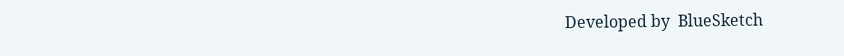Developed by  BlueSketch